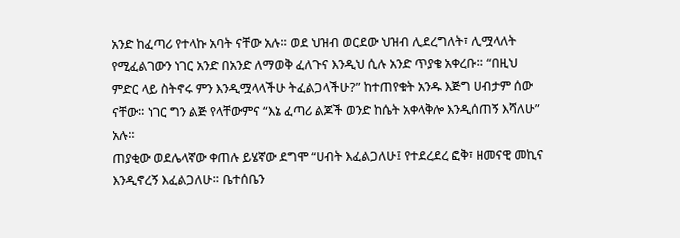አንድ ከፈጣሪ የተላኩ አባት ናቸው አሉ። ወደ ህዝብ ወርደው ህዝብ ሊደረግለት፣ ሊሟላለት የሚፈልገውን ነገር አንድ በአንድ ለማወቅ ፈለጉና እንዲህ ሲሉ አንድ ጥያቄ አቀረቡ። “በዚህ ምድር ላይ ስትኖሩ ምን እንዲሟላላችሁ ትፈልጋላችሁ?” ከተጠየቁት አንዱ እጅግ ሀብታም ሰው ናቸው። ነገር ግን ልጅ የላቸውምና “እኔ ፈጣሪ ልጆች ወንድ ከሴት አቀላቅሎ እንዲሰጠኝ እሻለሁ” አሉ።
ጠያቂው ወደሌላኛው ቀጠሉ ይሄኛው ደግሞ “ሀብት እፈልጋለሁ፤ የተደረደረ ፎቅ፣ ዘመናዊ መኪና እንዲኖረኝ እፈልጋለሁ። ቤተሰቤን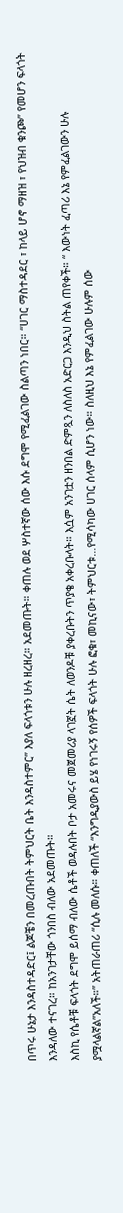በጥሩ ሁኔታ እንዳስተዳድር፤ ልጆቼን በመረጡበት ትምህርት ቤት እንዳስተምር” እያለ ፍላጎቱን ሁሉ ዘረዘረ። አደመጡት። ቀጠሉ ወደ ሦስተኛው ሰው እሱ ደግሞ የሚፈልገው ስልጣን ነበር። “ሀገር ማስተዳደር ፣ ከላይ ሆኖ ማዘዝ ፣ የህዝብ ቁንጮ” የመሆን ፍላጎት እንዳለው ተናገረ። ከአንገታቸው ጎንበስ ብለው አደመጡት።
እስኪ የሴቶቹ ፍላጎት ደግሞ ይሰማ ብለው ሴቶች ወዳሉበት ቦታ አመሩና መጀመሪያ ላገኟት ሴት ለወንዶቹ ያቀረቡትን ጥያቄ አቀረቡላት። እሷም አንገቷን ዘንበል ድምጿን ለስለስ አድርጋ እንዲህ ስትል ጠየቀች። “ እውነት ፈጣሪ እኔ የምፈልገውን ሁሉ ያሟላልኛል”አለች።” አትጠራጠሪ “ሲሉ መለሱ። ቀጠለች “እንግዲያውስ ይሄ የነገሩኝ የሰዎች ፍላጎት ሁሉ ፎቁ፣ መኪናው፣ ትምህርቱ…የሚሳካው ሀገር ሰላም ሲሆን ነው። ስለዚህ እኔ የምፈልገው ሁሉም ሰው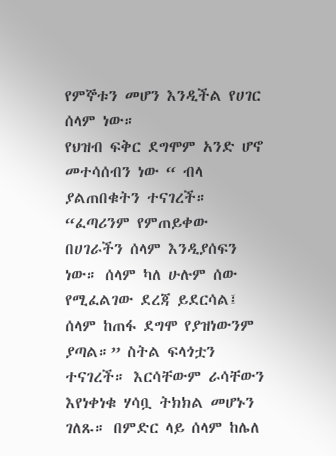የምኞቱን መሆን እንዲችል የሀገር ሰላም ነው።
የህዝብ ፍቅር ደግሞም አንድ ሆኖ መተሳሰብን ነው “ ብላ ያልጠበቁትን ተናገረች። “ፈጣሪንም የምጠይቀው በሀገራችን ሰላም እንዲያሰፍን ነው። ሰላም ካለ ሁሉም ሰው የሚፈልገው ደረጃ ይደርሳል፤ ሰላም ከጠፋ ደግሞ የያዝነውንም ያጣል።” ስትል ፍላጎቷን ተናገረች። እርሳቸውም ራሳቸውን እየነቀነቁ ሃሳቧ ትክክል መሆኑን ገለጹ። በምድር ላይ ሰላም ከሌለ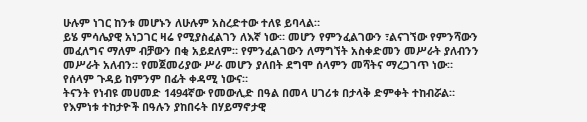ሁሉም ነገር ከንቱ መሆኑን ለሁሉም አስረድተው ተለዩ ይባላል።
ይሄ ምሳሌያዊ አነጋገር ዛሬ የሚያስፈልገን ለእኛ ነው። መሆን የምንፈልገውን ፣ልናገኘው የምንሻውን መፈለግና ማለም ብቻውን በቂ አይደለም። የምንፈልገውን ለማግኘት አስቀድመን መሥራት ያለብንን መሥራት አለብን። የመጀመሪያው ሥራ መሆን ያለበት ደግሞ ሰላምን መሻትና ማረጋገጥ ነው። የሰላም ጉዳይ ከምንም በፊት ቀዳሚ ነውና።
ትናንት የነብዩ መሀመድ 1494ኛው የመውሊድ በዓል በመላ ሀገሪቱ በታላቅ ድምቀት ተከብሯል። የእምነቱ ተከታዮች በዓሉን ያከበሩት በሃይማኖታዊ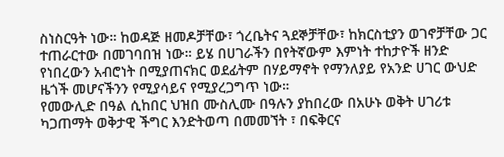ስነስርዓት ነው። ከወዳጅ ዘመዶቻቸው፣ ጎረቤትና ጓደኞቻቸው፣ ከክርስቲያን ወገኖቻቸው ጋር ተጠራርተው በመገባበዝ ነው። ይሄ በሀገራችን በየትኛውም እምነት ተከታዮች ዘንድ የነበረውን አብሮነት በሚያጠናክር ወደፊትም በሃይማኖት የማንለያይ የአንድ ሀገር ውህድ ዜጎች መሆናችንን የሚያሳይና የሚያረጋግጥ ነው።
የመውሊድ በዓል ሲከበር ህዝበ ሙስሊሙ በዓሉን ያከበረው በአሁኑ ወቅት ሀገሪቱ ካጋጠማት ወቅታዊ ችግር እንድትወጣ በመመኘት ፣ በፍቅርና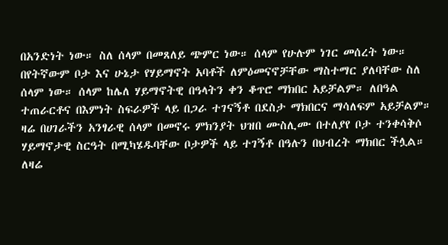በአንድነት ነው። ስለ ሰላም በመጸለይ ጭምር ነው። ሰላም የሁሉም ነገር መሰረት ነው። በየትኛውም ቦታ እና ሁኔታ የሃይማኖት አባቶች ለምዕመናኖቻቸው ማስተማር ያለባቸው ስለ ሰላም ነው። ሰላም ከሌለ ሃይማኖትዊ በዓላትን ቀን ቆጥሮ ማክበር አይቻልም። ለበዓል ተጠራርቶና በእምነት ስፍራዎች ላይ በጋራ ተገናኝቶ በደስታ ማክበርና ማሳለፍም አይቻልም።
ዛሬ በሀገራችን አንፃራዊ ሰላም በመኖሩ ምክንያት ህዝበ ሙስሊሙ በተለያየ ቦታ ተንቀሳቅሶ ሃይማኖታዊ ስርዓት በሚካሄዱባቸው ቦታዎች ላይ ተገኝቶ በዓሉን በህብረት ማክበር ችሏል። ለዛሬ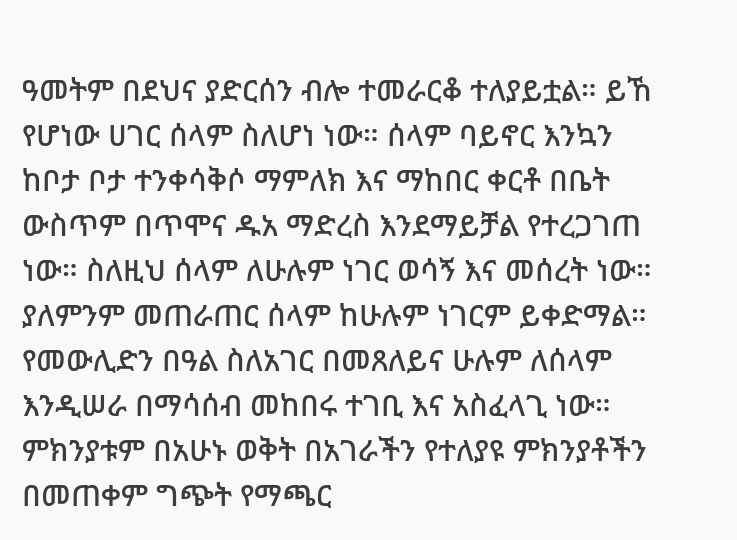ዓመትም በደህና ያድርሰን ብሎ ተመራርቆ ተለያይቷል። ይኸ የሆነው ሀገር ሰላም ስለሆነ ነው። ሰላም ባይኖር እንኳን ከቦታ ቦታ ተንቀሳቅሶ ማምለክ እና ማከበር ቀርቶ በቤት ውስጥም በጥሞና ዱአ ማድረስ እንደማይቻል የተረጋገጠ ነው። ስለዚህ ሰላም ለሁሉም ነገር ወሳኝ እና መሰረት ነው። ያለምንም መጠራጠር ሰላም ከሁሉም ነገርም ይቀድማል።
የመውሊድን በዓል ስለአገር በመጸለይና ሁሉም ለሰላም እንዲሠራ በማሳሰብ መከበሩ ተገቢ እና አስፈላጊ ነው። ምክንያቱም በአሁኑ ወቅት በአገራችን የተለያዩ ምክንያቶችን በመጠቀም ግጭት የማጫር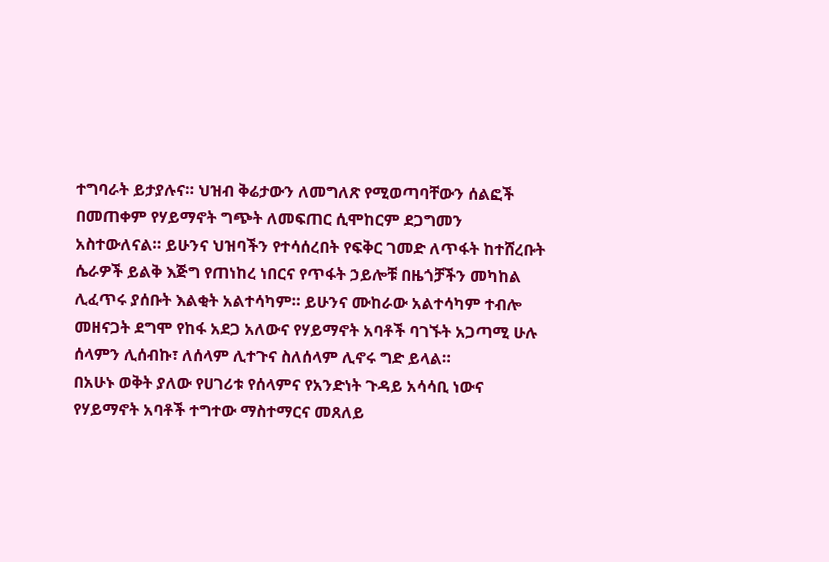ተግባራት ይታያሉና። ህዝብ ቅሬታውን ለመግለጽ የሚወጣባቸውን ሰልፎች በመጠቀም የሃይማኖት ግጭት ለመፍጠር ሲሞከርም ደጋግመን አስተውለናል። ይሁንና ህዝባችን የተሳሰረበት የፍቅር ገመድ ለጥፋት ከተሸረቡት ሴራዎች ይልቅ እጅግ የጠነከረ ነበርና የጥፋት ኃይሎቹ በዜጎቻችን መካከል ሊፈጥሩ ያሰቡት እልቂት አልተሳካም። ይሁንና ሙከራው አልተሳካም ተብሎ መዘናጋት ደግሞ የከፋ አደጋ አለውና የሃይማኖት አባቶች ባገኙት አጋጣሚ ሁሉ ሰላምን ሊሰብኩ፣ ለሰላም ሊተጉና ስለሰላም ሊኖሩ ግድ ይላል።
በአሁኑ ወቅት ያለው የሀገሪቱ የሰላምና የአንድነት ጉዳይ አሳሳቢ ነውና የሃይማኖት አባቶች ተግተው ማስተማርና መጸለይ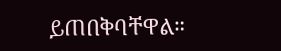ይጠበቅባቸዋል።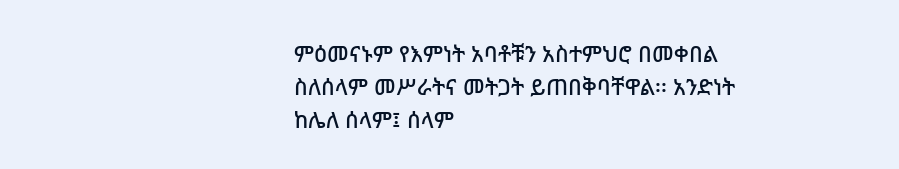ምዕመናኑም የእምነት አባቶቹን አስተምህሮ በመቀበል ስለሰላም መሥራትና መትጋት ይጠበቅባቸዋል፡፡ አንድነት ከሌለ ሰላም፤ ሰላም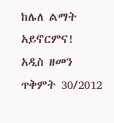ከሌለ ልማት አይኖርምና!
አዲስ ዘመን ጥቅምት 30/2012